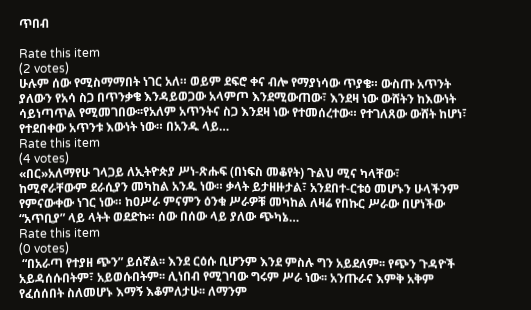ጥበብ

Rate this item
(2 votes)
ሁሉም ሰው የሚስማማበት ነገር አለ። ወይም ደፍሮ ቀና ብሎ የማያነሳው ጥያቄ። ውስጡ አጥንት ያለውን የአሳ ስጋ በጥንቃቄ እንዳይወጋው አላምጦ እንደሚውጠው፣ እንደዛ ነው ውሸትን ከእውነት ሳይነጣጥል የሚመገበው፡፡የአለም አጥንትና ስጋ እንደዛ ነው የተመሰረተው። የተገለጸው ውሸት ከሆነ፣ የተደበቀው አጥንቱ እውነት ነው። በአንዱ ላይ…
Rate this item
(4 votes)
«በር»አለማየሁ ገላጋይ ለኢትዮጵያ ሥነ-ጽሑፍ (በነፍስ መቆየት) ጉልህ ሚና ካላቸው፣ ከሚኖራቸውም ደራሲያን መካከል አንዱ ነው። ቃላት ይታዘዙታል፣ አንደበተ-ርቱዕ መሆኑን ሁላችንም የምናውቀው ነገር ነው። ከዐሥራ ምናምን ዕንቁ ሥራዎቹ መካከል ለዛሬ የበኩር ሥራው በሆነችው “አጥቢያ” ላይ ላትት ወደድኩ። ሰው በሰው ላይ ያለው ጭካኔ…
Rate this item
(0 votes)
 “በአራጣ የተያዘ ጭን” ይሰኛል፡፡ እንደ ርዕሱ ቢሆንም እንደ ምስሉ ግን አይደለም፡፡ የጭን ጉዳዮች አይዳሰሱበትም፣ አይወሱበትም፡፡ ሊነበብ የሚገባው ግሩም ሥራ ነው፡፡ አንጡራና እምቅ አቅም የፈሰሰበት ስለመሆኑ እማኝ እቆምለታሁ፡፡ ለማንም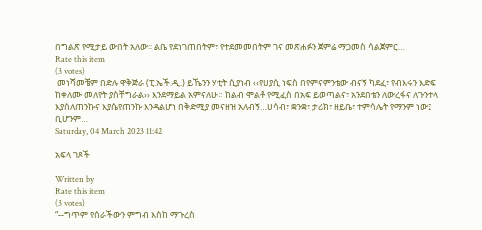በግልጽ የሚታይ ውበት አለው፡፡ ልቤ የደነገጠበትም፣ የተደመመበትም ገና መጽሐፉን ጀምሬ ማጋመስ ሳልጀምር…
Rate this item
(3 votes)
 መነሻመቼም በድሉ ዋቅጅራ (ፒ.ኤች.ዲ.) ይኼንን ሃቲት ሲያነብ ‹‹የሀያሲ ነፍስ በየምናምንቴው ብናኝ ካደፈ፣ የብእሩን እድፍ ከቀለሙ መለየት ያስቸግራል›› እንደማይል አምናለሁ። ከልብ ሞልቶ የሚፈስ በአፍ ይወጣልና፣ አንደበቴን ለውረፋና ለጉንተላ እያሰለጠንኩና እያሴየጠንኩ እንዳልሆነ በቅድሚያ መናዘዝ አለብኝ…ሀሳብ፣ ቋንቋ፣ ታሪክ፣ ዘይቤ፣ ተምሳሌት የማንም ነው፤ ቢሆንም…
Saturday, 04 March 2023 11:42

አፍላ ገጾች

Written by
Rate this item
(3 votes)
“--ግጥም የሰራችውን ምግብ እስከ ማጉረስ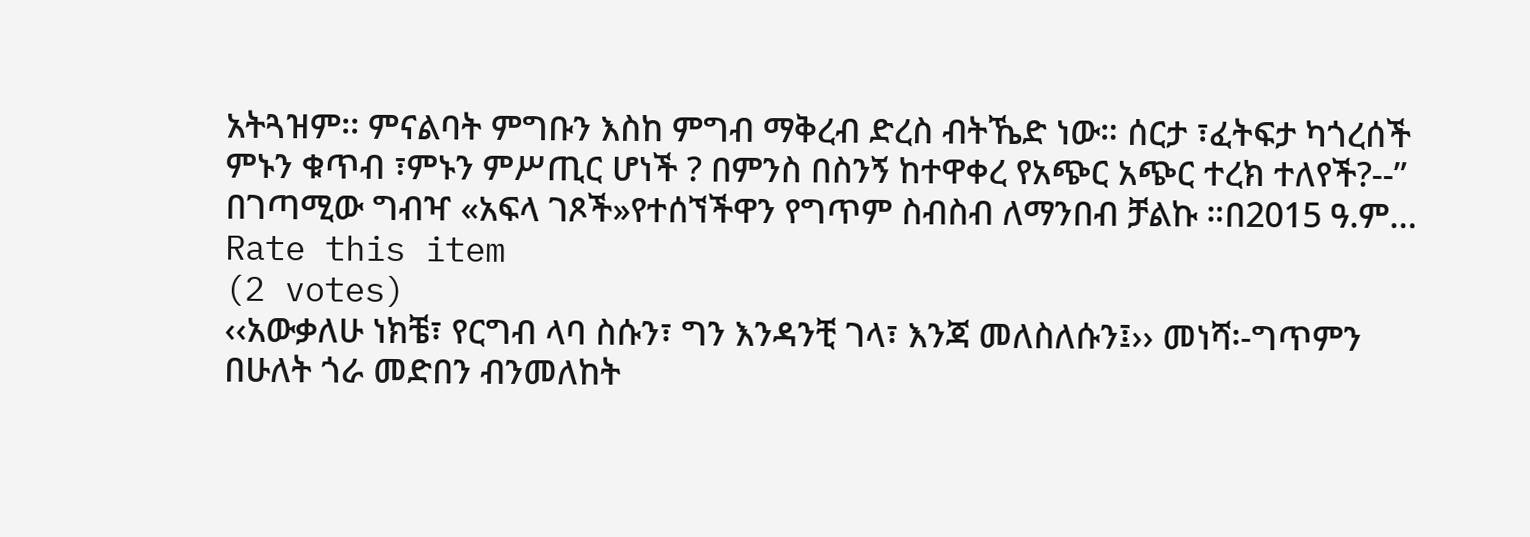አትጓዝም፡፡ ምናልባት ምግቡን እስከ ምግብ ማቅረብ ድረስ ብትኼድ ነው። ሰርታ ፣ፈትፍታ ካጎረሰች ምኑን ቁጥብ ፣ምኑን ምሥጢር ሆነች ? በምንስ በስንኝ ከተዋቀረ የአጭር አጭር ተረክ ተለየች?--” በገጣሚው ግብዣ «አፍላ ገጾች»የተሰኘችዋን የግጥም ስብስብ ለማንበብ ቻልኩ ።በ2015 ዓ.ም…
Rate this item
(2 votes)
‹‹አውቃለሁ ነክቼ፣ የርግብ ላባ ስሱን፣ ግን እንዳንቺ ገላ፣ እንጃ መለስለሱን፤›› መነሻ፡-ግጥምን በሁለት ጎራ መድበን ብንመለከት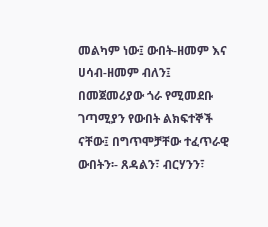መልካም ነው፤ ውበት-ዘመም እና ሀሳብ-ዘመም ብለን፤ በመጀመሪያው ጎራ የሚመደቡ ገጣሚያን የውበት ልክፍተኞች ናቸው፤ በግጥሞቻቸው ተፈጥራዊ ውበትን፡- ጸዳልን፣ ብርሃንን፣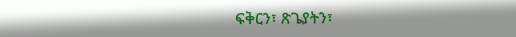ፍቅርን፣ ጽጌያትን፣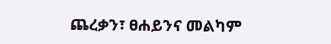ጨረቃን፣ ፀሐይንና መልካም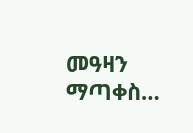መዓዛን ማጣቀስ…